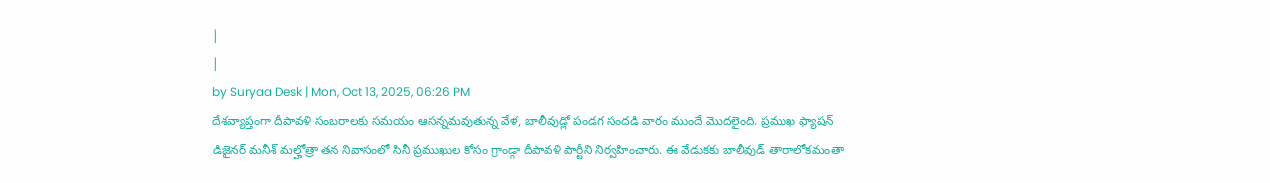|
|
by Suryaa Desk | Mon, Oct 13, 2025, 06:26 PM
దేశవ్యాప్తంగా దీపావళి సంబరాలకు సమయం ఆసన్నమవుతున్న వేళ, బాలీవుడ్లో పండగ సందడి వారం ముందే మొదలైంది. ప్రముఖ ఫ్యాషన్ డిజైనర్ మనీశ్ మల్హోత్రా తన నివాసంలో సినీ ప్రముఖుల కోసం గ్రాండ్గా దీపావళి పార్టీని నిర్వహించారు. ఈ వేడుకకు బాలీవుడ్ తారాలోకమంతా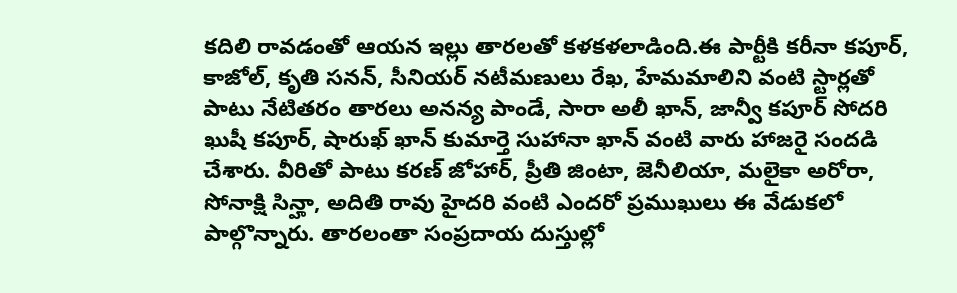కదిలి రావడంతో ఆయన ఇల్లు తారలతో కళకళలాడింది.ఈ పార్టీకి కరీనా కపూర్, కాజోల్, కృతి సనన్, సీనియర్ నటీమణులు రేఖ, హేమమాలిని వంటి స్టార్లతో పాటు నేటితరం తారలు అనన్య పాండే, సారా అలీ ఖాన్, జాన్వీ కపూర్ సోదరి ఖుషీ కపూర్, షారుఖ్ ఖాన్ కుమార్తె సుహానా ఖాన్ వంటి వారు హాజరై సందడి చేశారు. వీరితో పాటు కరణ్ జోహార్, ప్రీతి జింటా, జెనీలియా, మలైకా అరోరా, సోనాక్షి సిన్హా, అదితి రావు హైదరి వంటి ఎందరో ప్రముఖులు ఈ వేడుకలో పాల్గొన్నారు. తారలంతా సంప్రదాయ దుస్తుల్లో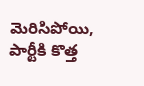మెరిసిపోయి, పార్టీకి కొత్త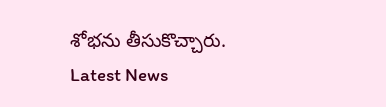శోభను తీసుకొచ్చారు.
Latest News